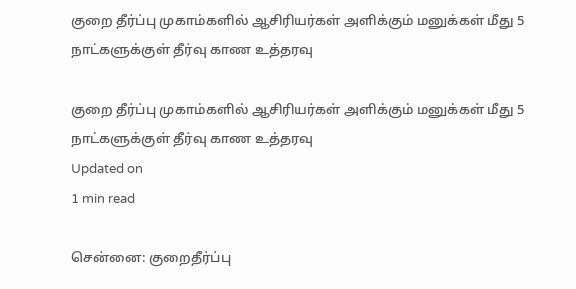குறை தீர்ப்பு முகாம்களில் ஆசிரியர்கள் அளிக்கும் மனுக்கள் மீது 5 நாட்களுக்குள் தீர்வு காண உத்தரவு

குறை தீர்ப்பு முகாம்களில் ஆசிரியர்கள் அளிக்கும் மனுக்கள் மீது 5 நாட்களுக்குள் தீர்வு காண உத்தரவு
Updated on
1 min read

சென்னை: குறைதீர்ப்பு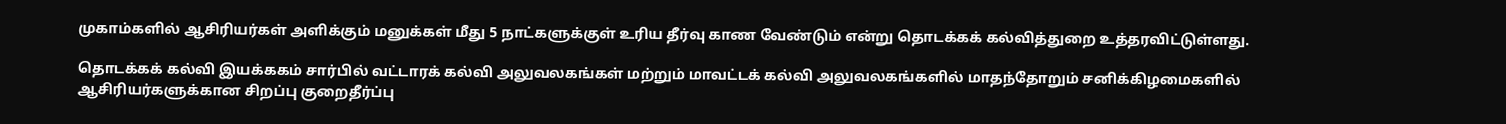முகாம்களில் ஆசிரியர்கள் அளிக்கும் மனுக்கள் மீது 5 நாட்களுக்குள் உரிய தீர்வு காண வேண்டும் என்று தொடக்கக் கல்வித்துறை உத்தரவிட்டுள்ளது.

தொடக்கக் கல்வி இயக்ககம் சார்பில் வட்டாரக் கல்வி அலுவலகங்கள் மற்றும் மாவட்டக் கல்வி அலுவலகங்களில் மாதந்தோறும் சனிக்கிழமைகளில் ஆசிரியர்களுக்கான சிறப்பு குறைதீர்ப்பு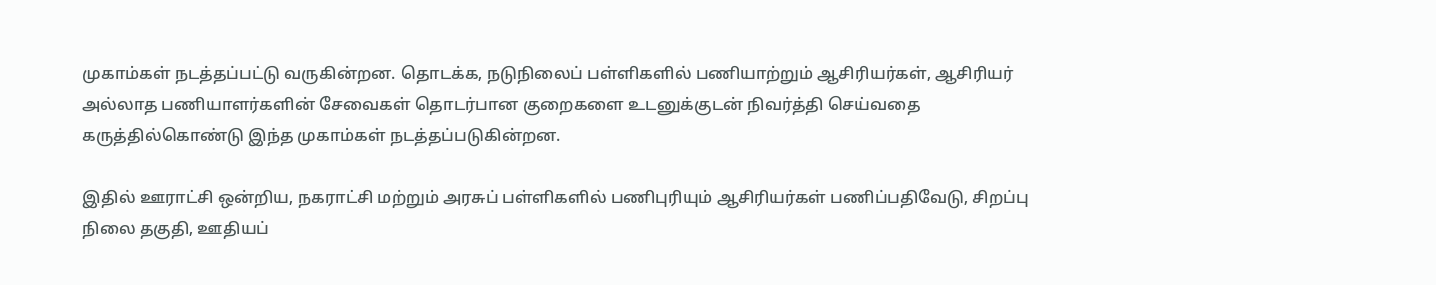முகாம்கள் நடத்தப்பட்டு வருகின்றன. தொடக்க, நடுநிலைப் பள்ளிகளில் பணியாற்றும் ஆசிரியர்கள், ஆசிரியர் அல்லாத பணியாளர்களின் சேவைகள் தொடர்பான குறைகளை உடனுக்குடன் நிவர்த்தி செய்வதை கருத்தில்கொண்டு இந்த முகாம்கள் நடத்தப்படுகின்றன.

இதில் ஊராட்சி ஒன்றிய, நகராட்சி மற்றும் அரசுப் பள்ளிகளில் பணிபுரியும் ஆசிரியர்கள் பணிப்பதிவேடு, சிறப்பு நிலை தகுதி, ஊதியப்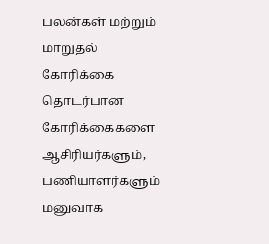பலன்கள் மற்றும் மாறுதல் கோரிக்கை தொடர்பான கோரிக்கைகளை ஆசிரியர்களும், பணியாளர்களும் மனுவாக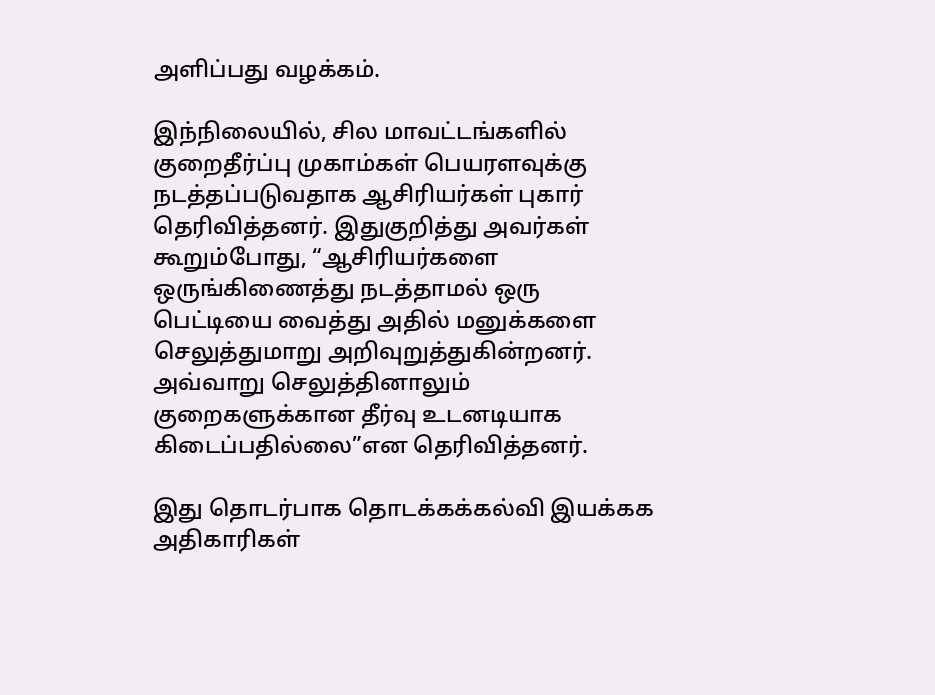அளிப்பது வழக்கம்.

இந்நிலையில், சில மாவட்டங்களில் குறைதீர்ப்பு முகாம்கள் பெயரளவுக்கு நடத்தப்படுவதாக ஆசிரியர்கள் புகார் தெரிவித்தனர். இதுகுறித்து அவர்கள் கூறும்போது, “ஆசிரியர்களை ஒருங்கிணைத்து நடத்தாமல் ஒரு பெட்டியை வைத்து அதில் மனுக்களை செலுத்துமாறு அறிவுறுத்துகின்றனர். அவ்வாறு செலுத்தினாலும் குறைகளுக்கான தீர்வு உடனடியாக கிடைப்பதில்லை”என தெரிவித்தனர்.

இது தொடர்பாக தொடக்கக்கல்வி இயக்கக அதிகாரிகள்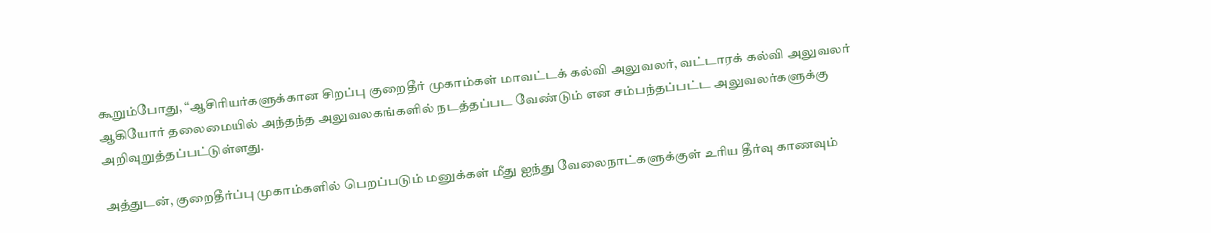கூறும்போது, “ஆசிரியர்களுக்கான சிறப்பு குறைதீர் முகாம்கள் மாவட்டக் கல்வி அலுவலர், வட்டாரக் கல்வி அலுவலர் ஆகியோர் தலைமையில் அந்தந்த அலுவலகங்களில் நடத்தப்பட வேண்டும் என சம்பந்தப்பட்ட அலுவலர்களுக்கு அறிவுறுத்தப்பட்டுள்ளது.

அத்துடன், குறைதீர்ப்பு முகாம்களில் பெறப்படும் மனுக்கள் மீது ஐந்து வேலைநாட்களுக்குள் உரிய தீர்வு காணவும்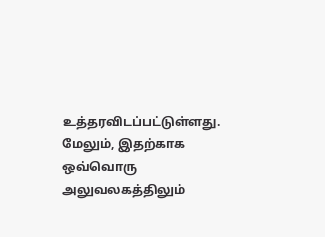உத்தரவிடப்பட்டுள்ளது. மேலும், இதற்காக ஒவ்வொரு அலுவலகத்திலும்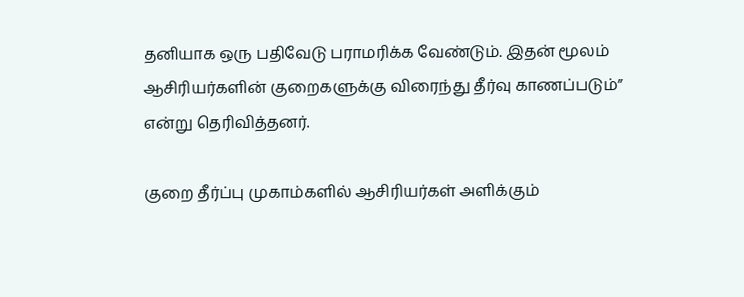தனியாக ஒரு பதிவேடு பராமரிக்க வேண்டும். இதன் மூலம் ஆசிரியர்களின் குறைகளுக்கு விரைந்து தீர்வு காணப்படும்” என்று தெரிவித்தனர்.

குறை தீர்ப்பு முகாம்களில் ஆசிரியர்கள் அளிக்கும்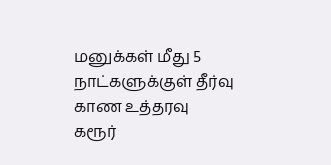மனுக்கள் மீது 5 நாட்களுக்குள் தீர்வு காண உத்தரவு
கரூர்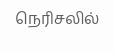நெரிசலில்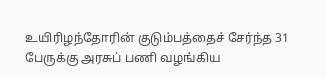உயிரிழந்தோரின் குடும்பத்தைச் சேர்ந்த 31 பேருக்கு அரசுப் பணி வழங்கிய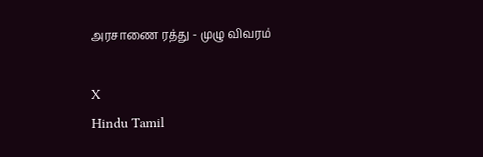அரசாணை ரத்து - முழு விவரம்

X
Hindu Tamil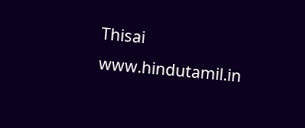Thisai
www.hindutamil.in